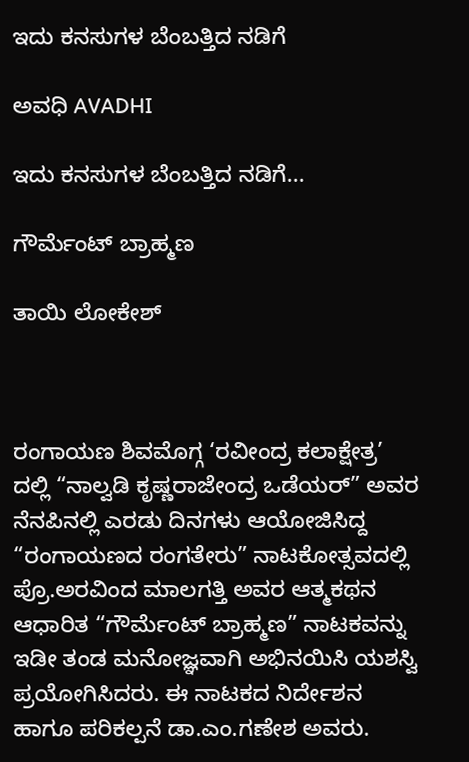ಇದು ಕನಸುಗಳ ಬೆಂಬತ್ತಿದ ನಡಿಗೆ‍

ಅವಧಿ AVADHI

ಇದು ಕನಸುಗಳ ಬೆಂಬತ್ತಿದ ನಡಿಗೆ...

ಗೌರ್ಮೆಂಟ್ ಬ್ರಾಹ್ಮಣ

ತಾಯಿ ಲೋಕೇಶ್



ರಂಗಾಯಣ ಶಿವಮೊಗ್ಗ ‘ರವೀಂದ್ರ ಕಲಾಕ್ಷೇತ್ರ’ ದಲ್ಲಿ “ನಾಲ್ವಡಿ ಕೃಷ್ಣರಾಜೇಂದ್ರ ಒಡೆಯರ್” ಅವರ ನೆನಪಿನಲ್ಲಿ ಎರಡು ದಿನಗಳು ಆಯೋಜಿಸಿದ್ದ “ರಂಗಾಯಣದ ರಂಗತೇರು” ನಾಟಕೋತ್ಸವದಲ್ಲಿ ಪ್ರೊ.ಅರವಿಂದ ಮಾಲಗತ್ತಿ ಅವರ ಆತ್ಮಕಥನ ಆಧಾರಿತ “ಗೌರ್ಮೆಂಟ್ ಬ್ರಾಹ್ಮಣ” ನಾಟಕವನ್ನು ಇಡೀ ತಂಡ ಮನೋಜ್ಞವಾಗಿ ಅಭಿನಯಿಸಿ ಯಶಸ್ವಿ ಪ್ರಯೋಗಿಸಿದರು. ಈ ನಾಟಕದ ನಿರ್ದೇಶನ ಹಾಗೂ ಪರಿಕಲ್ಪನೆ ಡಾ.ಎಂ.ಗಣೇಶ ಅವರು.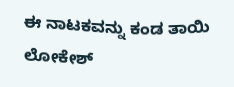ಈ ನಾಟಕವನ್ನು ಕಂಡ ತಾಯಿ ಲೋಕೇಶ್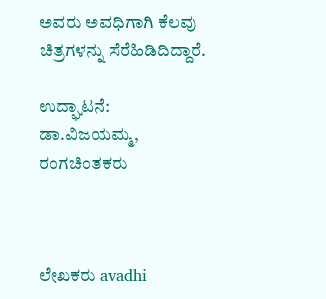ಅವರು ಅವಧಿಗಾಗಿ ಕೆಲವು ಚಿತ್ರಗಳನ್ನು ಸೆರೆಹಿಡಿದಿದ್ದಾರೆ.

ಉದ್ಘಾಟನೆ: ಡಾ.ವಿಜಯಮ್ಮ, ರಂಗಚಿಂತಕರು



ಲೇಖಕರು avadhi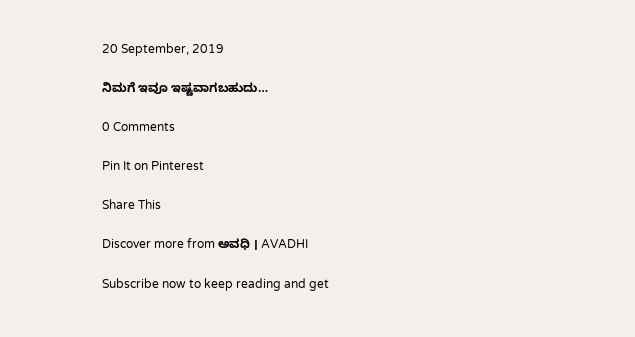20 September, 2019

ನಿಮಗೆ ಇವೂ ಇಷ್ಟವಾಗಬಹುದು…

0 Comments

Pin It on Pinterest

Share This

Discover more from ಅವಧಿ । AVADHI

Subscribe now to keep reading and get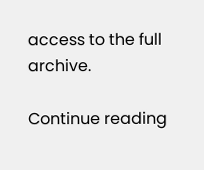access to the full archive.

Continue reading